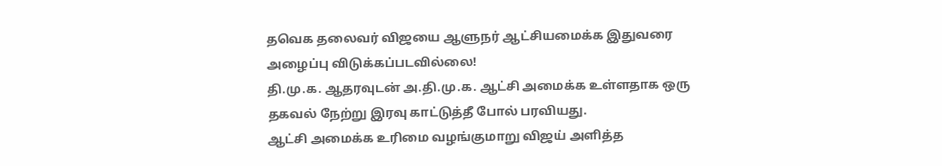தவெக தலைவர் விஜயை ஆளுநர் ஆட்சியமைக்க இதுவரை அழைப்பு விடுக்கப்படவில்லை!
தி.மு.க. ஆதரவுடன் அ.தி.மு.க. ஆட்சி அமைக்க உள்ளதாக ஒரு தகவல் நேற்று இரவு காட்டுத்தீ போல் பரவியது.
ஆட்சி அமைக்க உரிமை வழங்குமாறு விஜய் அளித்த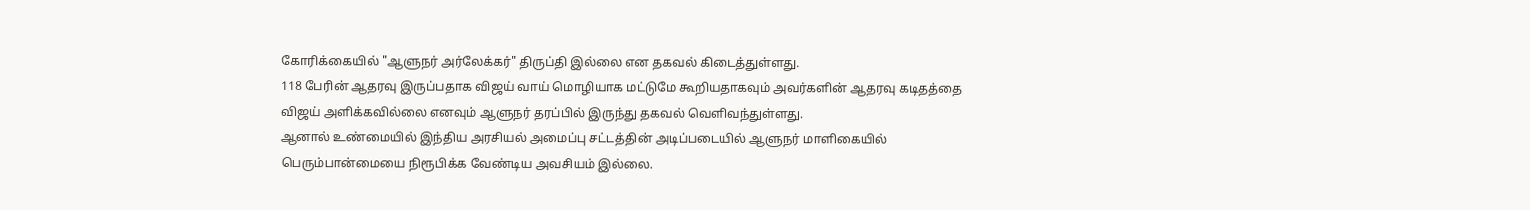கோரிக்கையில் "ஆளுநர் அர்லேக்கர்" திருப்தி இல்லை என தகவல் கிடைத்துள்ளது.
118 பேரின் ஆதரவு இருப்பதாக விஜய் வாய் மொழியாக மட்டுமே கூறியதாகவும் அவர்களின் ஆதரவு கடிதத்தை விஜய் அளிக்கவில்லை எனவும் ஆளுநர் தரப்பில் இருந்து தகவல் வெளிவந்துள்ளது.
ஆனால் உண்மையில் இந்திய அரசியல் அமைப்பு சட்டத்தின் அடிப்படையில் ஆளுநர் மாளிகையில் பெரும்பான்மையை நிரூபிக்க வேண்டிய அவசியம் இல்லை.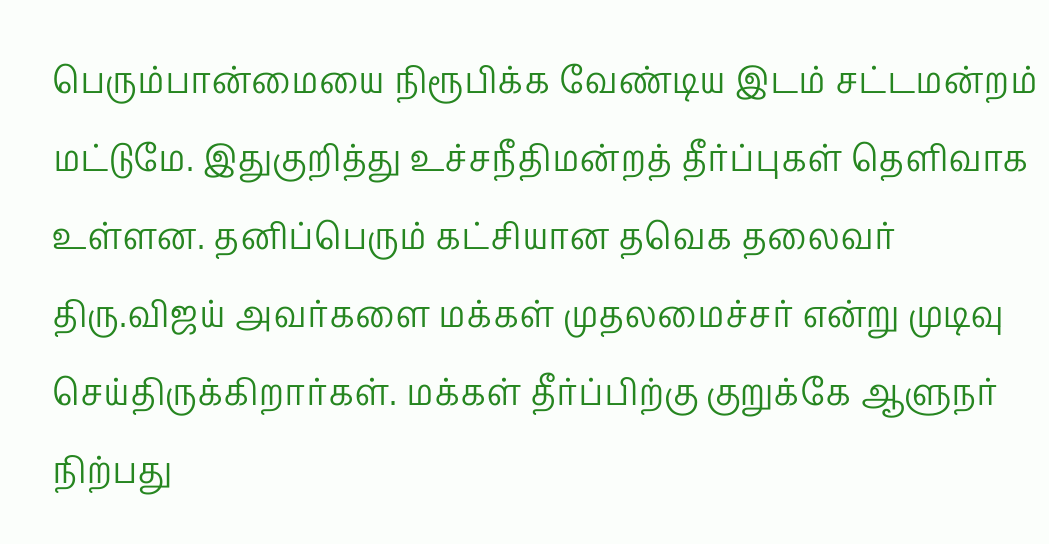பெரும்பான்மையை நிரூபிக்க வேண்டிய இடம் சட்டமன்றம் மட்டுமே. இதுகுறித்து உச்சநீதிமன்றத் தீர்ப்புகள் தெளிவாக உள்ளன. தனிப்பெரும் கட்சியான தவெக தலைவர் திரு.விஜய் அவர்களை மக்கள் முதலமைச்சர் என்று முடிவு செய்திருக்கிறார்கள். மக்கள் தீர்ப்பிற்கு குறுக்கே ஆளுநர் நிற்பது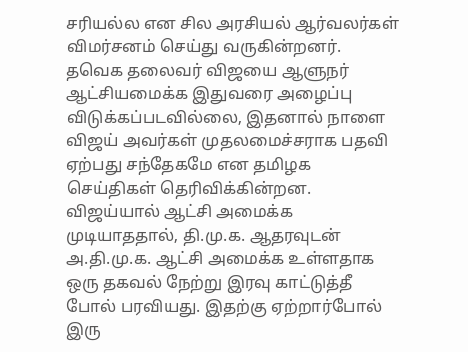சரியல்ல என சில அரசியல் ஆர்வலர்கள் விமர்சனம் செய்து வருகின்றனர்.
தவெக தலைவர் விஜயை ஆளுநர் ஆட்சியமைக்க இதுவரை அழைப்பு விடுக்கப்படவில்லை, இதனால் நாளை விஜய் அவர்கள் முதலமைச்சராக பதவி ஏற்பது சந்தேகமே என தமிழக செய்திகள் தெரிவிக்கின்றன.
விஜய்யால் ஆட்சி அமைக்க முடியாததால், தி.மு.க. ஆதரவுடன் அ.தி.மு.க. ஆட்சி அமைக்க உள்ளதாக ஒரு தகவல் நேற்று இரவு காட்டுத்தீ போல் பரவியது. இதற்கு ஏற்றார்போல் இரு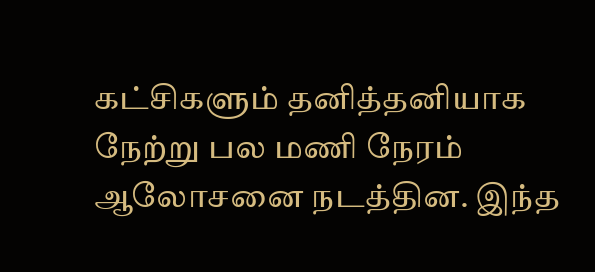கட்சிகளும் தனித்தனியாக நேற்று பல மணி நேரம் ஆலோசனை நடத்தின. இந்த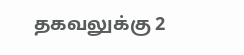தகவலுக்கு 2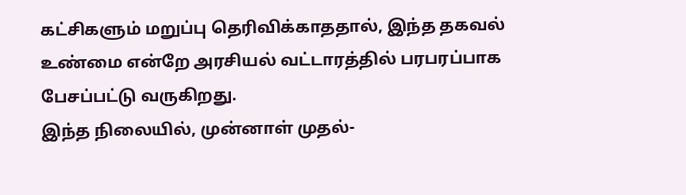கட்சிகளும் மறுப்பு தெரிவிக்காததால், இந்த தகவல் உண்மை என்றே அரசியல் வட்டாரத்தில் பரபரப்பாக பேசப்பட்டு வருகிறது.
இந்த நிலையில், முன்னாள் முதல்-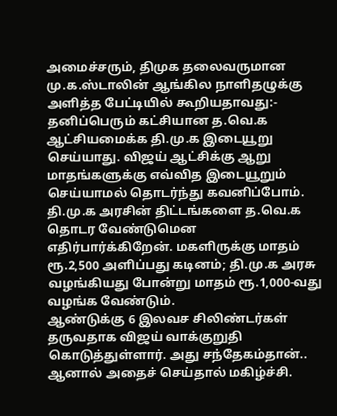அமைச்சரும், திமுக தலைவருமான மு.க.ஸ்டாலின் ஆங்கில நாளிதழுக்கு அளித்த பேட்டியில் கூறியதாவது:- தனிப்பெரும் கட்சியான த.வெ.க ஆட்சியமைக்க தி.மு.க இடையூறு செய்யாது. விஜய் ஆட்சிக்கு ஆறு மாதங்களுக்கு எவ்வித இடையூறும் செய்யாமல் தொடர்ந்து கவனிப்போம். தி.மு.க அரசின் திட்டங்களை த.வெ.க தொடர வேண்டுமென எதிர்பார்க்கிறேன். மகளிருக்கு மாதம் ரூ.2,500 அளிப்பது கடினம்; தி.மு.க அரசு வழங்கியது போன்று மாதம் ரூ.1,000-வது வழங்க வேண்டும்.
ஆண்டுக்கு 6 இலவச சிலிண்டர்கள் தருவதாக விஜய் வாக்குறுதி கொடுத்துள்ளார். அது சந்தேகம்தான்.. ஆனால் அதைச் செய்தால் மகிழ்ச்சி.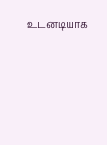உடனடியாக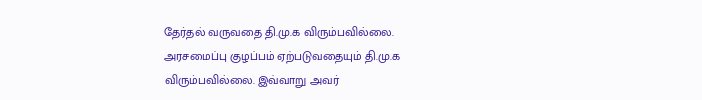தேர்தல் வருவதை தி.மு.க விரும்பவில்லை. அரசமைப்பு குழப்பம் ஏற்படுவதையும் தி.மு.க விரும்பவில்லை. இவ்வாறு அவர்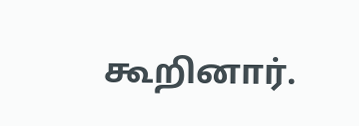கூறினார்.